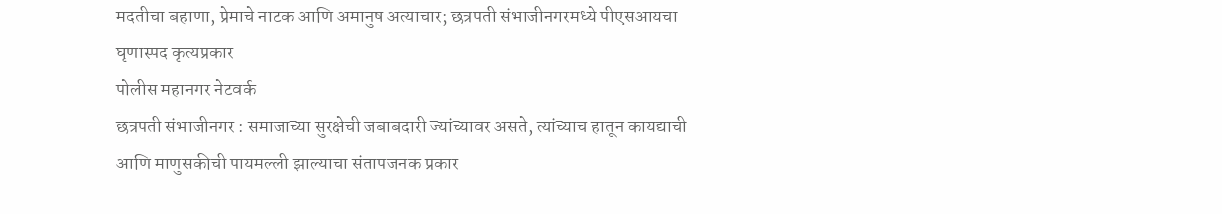मदतीचा बहाणा, प्रेमाचे नाटक आणि अमानुष अत्याचार; छत्रपती संभाजीनगरमध्ये पीएसआयचा घृणास्पद कृत्यप्रकार
पोलीस महानगर नेटवर्क
छत्रपती संभाजीनगर : समाजाच्या सुरक्षेची जबाबदारी ज्यांच्यावर असते, त्यांच्याच हातून कायद्याची आणि माणुसकीची पायमल्ली झाल्याचा संतापजनक प्रकार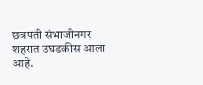छत्रपती संभाजीनगर शहरात उघडकीस आला आहे.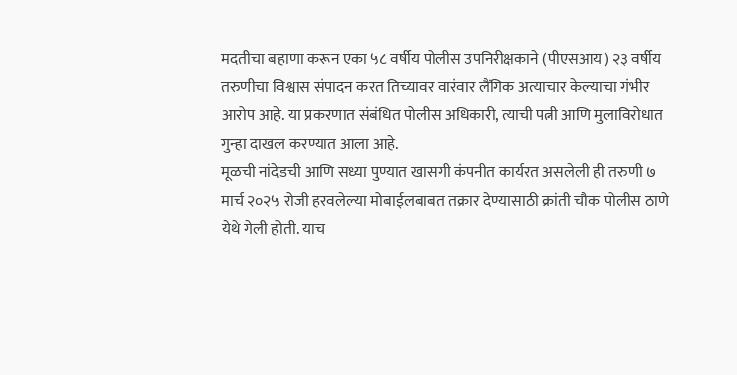मदतीचा बहाणा करून एका ५८ वर्षीय पोलीस उपनिरीक्षकाने (पीएसआय) २३ वर्षीय तरुणीचा विश्वास संपादन करत तिच्यावर वारंवार लैंगिक अत्याचार केल्याचा गंभीर आरोप आहे. या प्रकरणात संबंधित पोलीस अधिकारी, त्याची पत्नी आणि मुलाविरोधात गुन्हा दाखल करण्यात आला आहे.
मूळची नांदेडची आणि सध्या पुण्यात खासगी कंपनीत कार्यरत असलेली ही तरुणी ७ मार्च २०२५ रोजी हरवलेल्या मोबाईलबाबत तक्रार देण्यासाठी क्रांती चौक पोलीस ठाणे येथे गेली होती. याच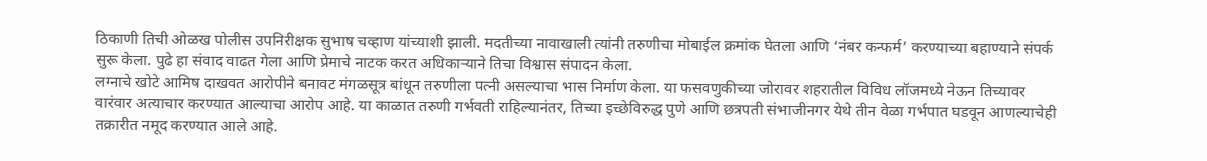ठिकाणी तिची ओळख पोलीस उपनिरीक्षक सुभाष चव्हाण यांच्याशी झाली. मदतीच्या नावाखाली त्यांनी तरुणीचा मोबाईल क्रमांक घेतला आणि ‘नंबर कन्फर्म’ करण्याच्या बहाण्याने संपर्क सुरू केला. पुढे हा संवाद वाढत गेला आणि प्रेमाचे नाटक करत अधिकाऱ्याने तिचा विश्वास संपादन केला.
लग्नाचे खोटे आमिष दाखवत आरोपीने बनावट मंगळसूत्र बांधून तरुणीला पत्नी असल्याचा भास निर्माण केला. या फसवणुकीच्या जोरावर शहरातील विविध लॉजमध्ये नेऊन तिच्यावर वारंवार अत्याचार करण्यात आल्याचा आरोप आहे. या काळात तरुणी गर्भवती राहिल्यानंतर, तिच्या इच्छेविरुद्ध पुणे आणि छत्रपती संभाजीनगर येथे तीन वेळा गर्भपात घडवून आणल्याचेही तक्रारीत नमूद करण्यात आले आहे.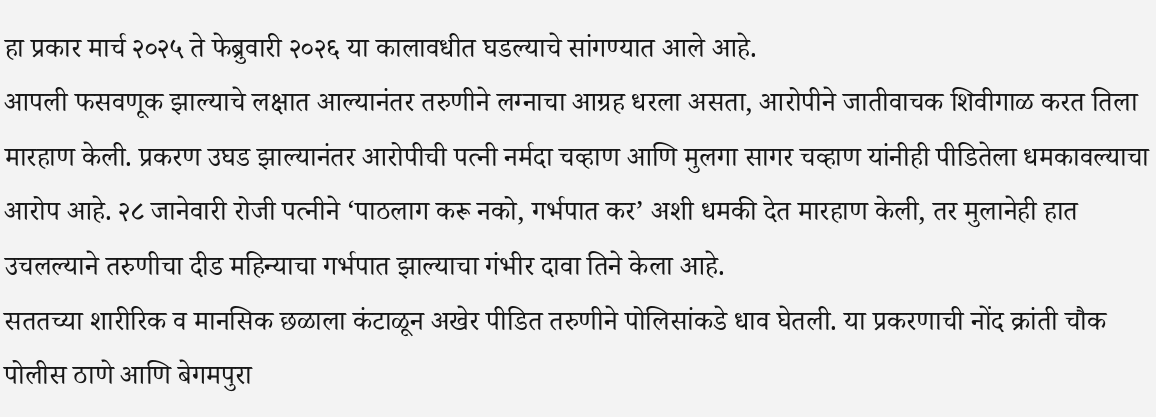हा प्रकार मार्च २०२५ ते फेब्रुवारी २०२६ या कालावधीत घडल्याचे सांगण्यात आले आहे.
आपली फसवणूक झाल्याचे लक्षात आल्यानंतर तरुणीने लग्नाचा आग्रह धरला असता, आरोपीने जातीवाचक शिवीगाळ करत तिला मारहाण केली. प्रकरण उघड झाल्यानंतर आरोपीची पत्नी नर्मदा चव्हाण आणि मुलगा सागर चव्हाण यांनीही पीडितेला धमकावल्याचा आरोप आहे. २८ जानेवारी रोजी पत्नीने ‘पाठलाग करू नको, गर्भपात कर’ अशी धमकी देत मारहाण केली, तर मुलानेही हात उचलल्याने तरुणीचा दीड महिन्याचा गर्भपात झाल्याचा गंभीर दावा तिने केला आहे.
सततच्या शारीरिक व मानसिक छळाला कंटाळून अखेर पीडित तरुणीने पोलिसांकडे धाव घेतली. या प्रकरणाची नोंद क्रांती चौक पोलीस ठाणे आणि बेगमपुरा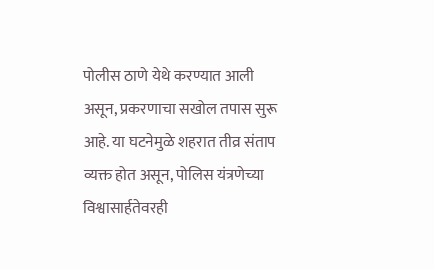पोलीस ठाणे येथे करण्यात आली असून, प्रकरणाचा सखोल तपास सुरू आहे. या घटनेमुळे शहरात तीव्र संताप व्यक्त होत असून, पोलिस यंत्रणेच्या विश्वासार्हतेवरही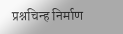प्रश्नचिन्ह निर्माण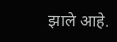झाले आहे.